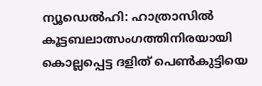ന്യൂഡെൽഹി: ഹാത്രാസില്‍ കൂട്ടബലാത്സംഗത്തിനിരയായി കൊല്ലപ്പെട്ട ദളിത് പെണ്‍കുട്ടിയെ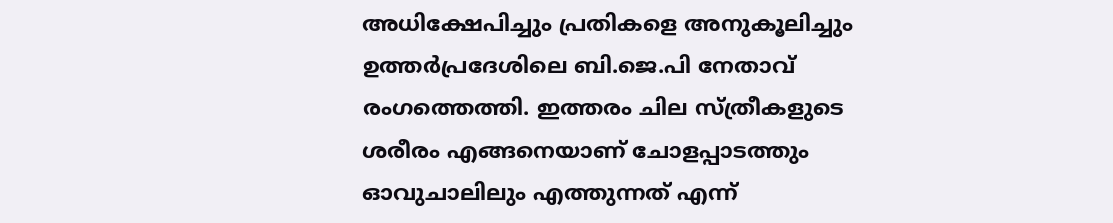അധിക്ഷേപിച്ചും പ്രതികളെ അനുകൂലിച്ചും ഉത്തർപ്രദേശിലെ ബി.ജെ.പി നേതാവ് രംഗത്തെത്തി. ഇത്തരം ചില സ്ത്രീകളുടെ ശരീരം എങ്ങനെയാണ് ചോളപ്പാടത്തും ഓവുചാലിലും എത്തുന്നത് എന്ന്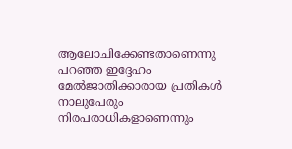ആലോചിക്കേണ്ടതാണെന്നു പറഞ്ഞ ഇദ്ദേഹം മേല്‍ജാതിക്കാരായ പ്രതികള്‍ നാലുപേരും നിരപരാധികളാണെന്നും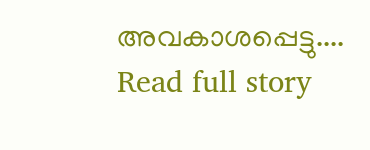അവകാശപ്പെട്ടു....
Read full story